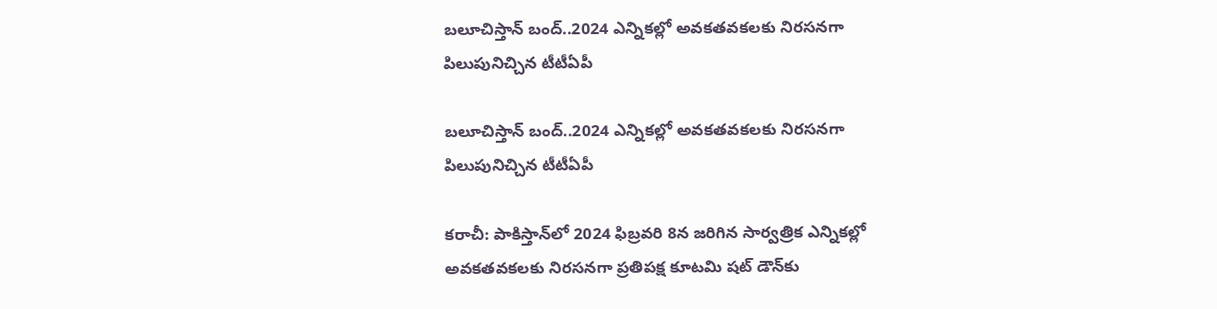బలూచిస్తాన్ బంద్..2024 ఎన్నికల్లో అవకతవకలకు నిరసనగా పిలుపునిచ్చిన టీటీఏపీ

బలూచిస్తాన్ బంద్..2024 ఎన్నికల్లో అవకతవకలకు నిరసనగా పిలుపునిచ్చిన టీటీఏపీ

కరాచీ: పాకిస్తాన్‌లో 2024 ఫిబ్రవరి 8న జరిగిన సార్వత్రిక ఎన్నికల్లో అవకతవకలకు నిరసనగా ప్రతిపక్ష కూటమి షట్‌ డౌన్‌కు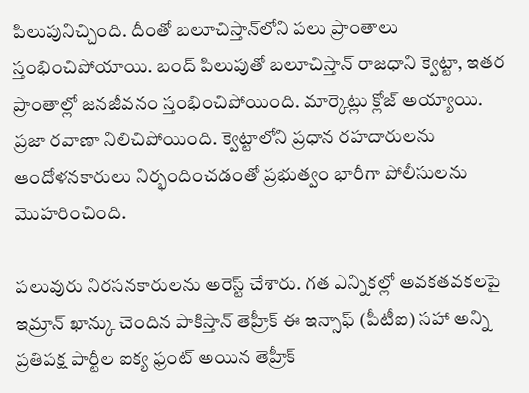పిలుపునిచ్చింది. దీంతో బలూచిస్తాన్‌లోని పలు ప్రాంతాలు స్తంభించిపోయాయి. బంద్‌ పిలుపుతో బలూచిస్తాన్‌ రాజధాని క్వెట్టా, ఇతర ప్రాంతాల్లో జనజీవనం స్తంభించిపోయింది. మార్కెట్లు క్లోజ్‌ అయ్యాయి. ప్రజా రవాణా నిలిచిపోయింది. క్వెట్టాలోని ప్రధాన రహదారులను ఆందోళనకారులు నిర్భందించడంతో ప్రభుత్వం భారీగా పోలీసులను మొహరించింది.

పలువురు నిరసనకారులను అరెస్ట్ చేశారు. గత ఎన్నికల్లో అవకతవకలపై ఇమ్రాన్‌ ఖాన్కు చెందిన పాకిస్తాన్ తెహ్రీక్‌ ఈ ఇన్సాఫ్‌ (పీటీఐ) సహా అన్ని ప్రతిపక్ష పార్టీల ఐక్య ఫ్రంట్‌ అయిన తెహ్రీక్‌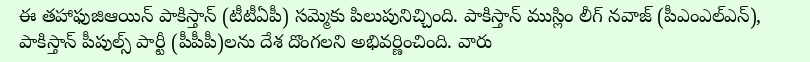ఈ తహాఫుజిఆయిన్‌ పాకిస్తాన్‌ (టీటీఏపీ) సమ్మెకు పిలుపునిచ్చింది. పాకిస్తాన్‌ ముస్లిం లీగ్‌ నవాజ్‌ (పీఎంఎల్‌ఎన్‌), పాకిస్తాన్‌ పీపుల్స్ పార్టీ (పీపీపీ)లను దేశ దొంగలని అభివర్ణించింది. వారు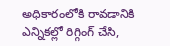అధికారంలోకి రావడానికి ఎన్నికల్లో రిగ్గింగ్‌ చేసి,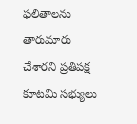ఫలితాలను తారుమారు చేశారని ప్రతిపక్ష కూటమి సభ్యులు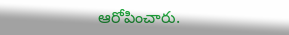ఆరోపించారు.